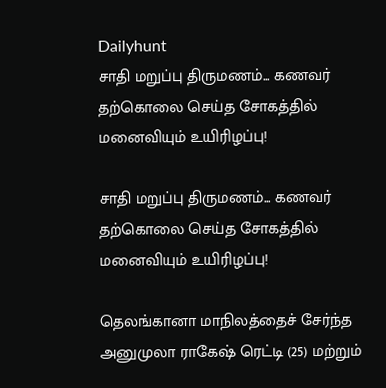Dailyhunt
சாதி மறுப்பு திருமணம்... கணவர் தற்கொலை செய்த சோகத்தில் மனைவியும் உயிரிழப்பு!

சாதி மறுப்பு திருமணம்... கணவர் தற்கொலை செய்த சோகத்தில் மனைவியும் உயிரிழப்பு!

தெலங்கானா மாநிலத்தைச் சேர்ந்த அனுமுலா ராகேஷ் ரெட்டி (25) மற்றும்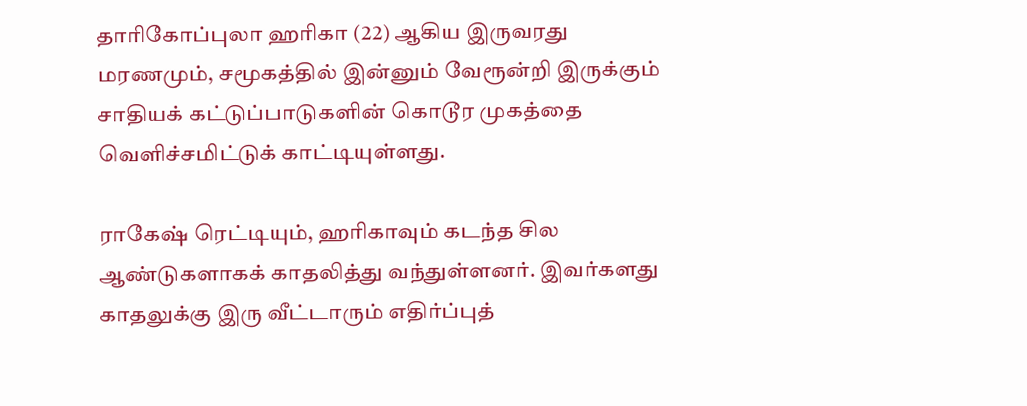தாரிகோப்புலா ஹரிகா (22) ஆகிய இருவரது மரணமும், சமூகத்தில் இன்னும் வேரூன்றி இருக்கும் சாதியக் கட்டுப்பாடுகளின் கொடூர முகத்தை வெளிச்சமிட்டுக் காட்டியுள்ளது.

ராகேஷ் ரெட்டியும், ஹரிகாவும் கடந்த சில ஆண்டுகளாகக் காதலித்து வந்துள்ளனர். இவர்களது காதலுக்கு இரு வீட்டாரும் எதிர்ப்புத்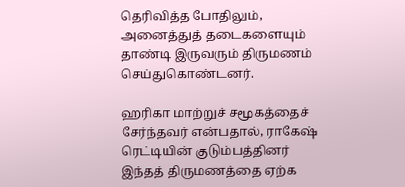தெரிவித்த போதிலும், அனைத்துத் தடைகளையும் தாண்டி இருவரும் திருமணம் செய்துகொண்டனர்.

ஹரிகா மாற்றுச் சமூகத்தைச் சேர்ந்தவர் என்பதால், ராகேஷ் ரெட்டியின் குடும்பத்தினர் இந்தத் திருமணத்தை ஏற்க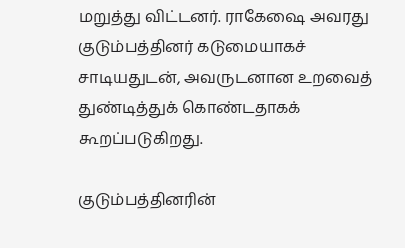மறுத்து விட்டனர். ராகேஷை அவரது குடும்பத்தினர் கடுமையாகச் சாடியதுடன், அவருடனான உறவைத் துண்டித்துக் கொண்டதாகக் கூறப்படுகிறது.

குடும்பத்தினரின்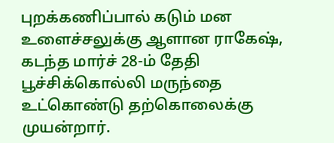புறக்கணிப்பால் கடும் மன உளைச்சலுக்கு ஆளான ராகேஷ், கடந்த மார்ச் 28-ம் தேதி பூச்சிக்கொல்லி மருந்தை உட்கொண்டு தற்கொலைக்கு முயன்றார்.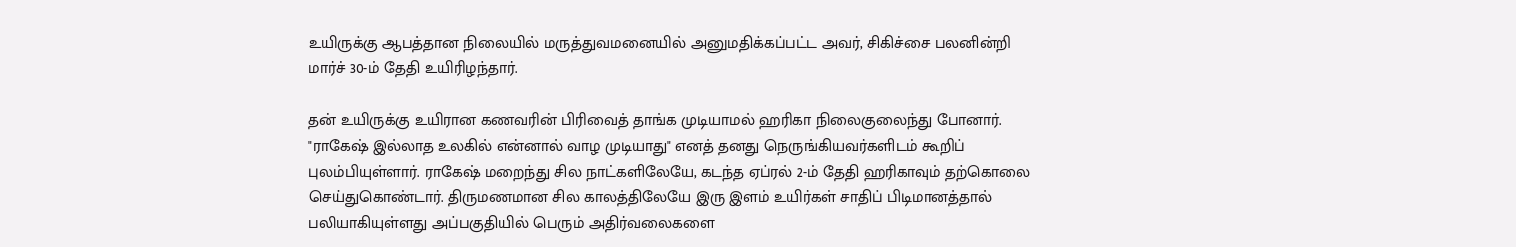உயிருக்கு ஆபத்தான நிலையில் மருத்துவமனையில் அனுமதிக்கப்பட்ட அவர், சிகிச்சை பலனின்றி மார்ச் 30-ம் தேதி உயிரிழந்தார்.

தன் உயிருக்கு உயிரான கணவரின் பிரிவைத் தாங்க முடியாமல் ஹரிகா நிலைகுலைந்து போனார். "ராகேஷ் இல்லாத உலகில் என்னால் வாழ முடியாது" எனத் தனது நெருங்கியவர்களிடம் கூறிப் புலம்பியுள்ளார். ராகேஷ் மறைந்து சில நாட்களிலேயே, கடந்த ஏப்ரல் 2-ம் தேதி ஹரிகாவும் தற்கொலை செய்துகொண்டார். திருமணமான சில காலத்திலேயே இரு இளம் உயிர்கள் சாதிப் பிடிமானத்தால் பலியாகியுள்ளது அப்பகுதியில் பெரும் அதிர்வலைகளை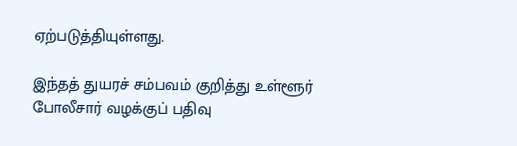ஏற்படுத்தியுள்ளது.

இந்தத் துயரச் சம்பவம் குறித்து உள்ளூர் போலீசார் வழக்குப் பதிவு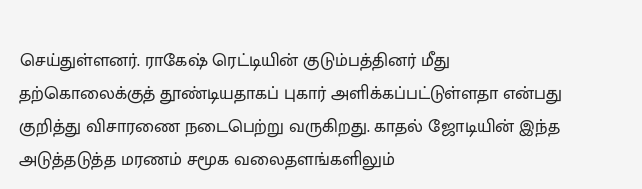செய்துள்ளனர். ராகேஷ் ரெட்டியின் குடும்பத்தினர் மீது தற்கொலைக்குத் தூண்டியதாகப் புகார் அளிக்கப்பட்டுள்ளதா என்பது குறித்து விசாரணை நடைபெற்று வருகிறது. காதல் ஜோடியின் இந்த அடுத்தடுத்த மரணம் சமூக வலைதளங்களிலும்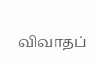விவாதப்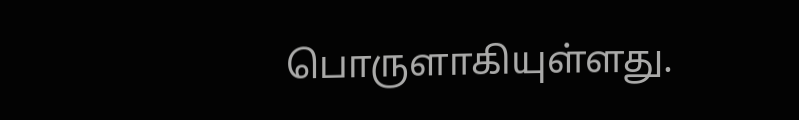பொருளாகியுள்ளது.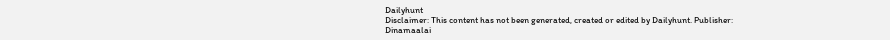Dailyhunt
Disclaimer: This content has not been generated, created or edited by Dailyhunt. Publisher: Dinamaalai